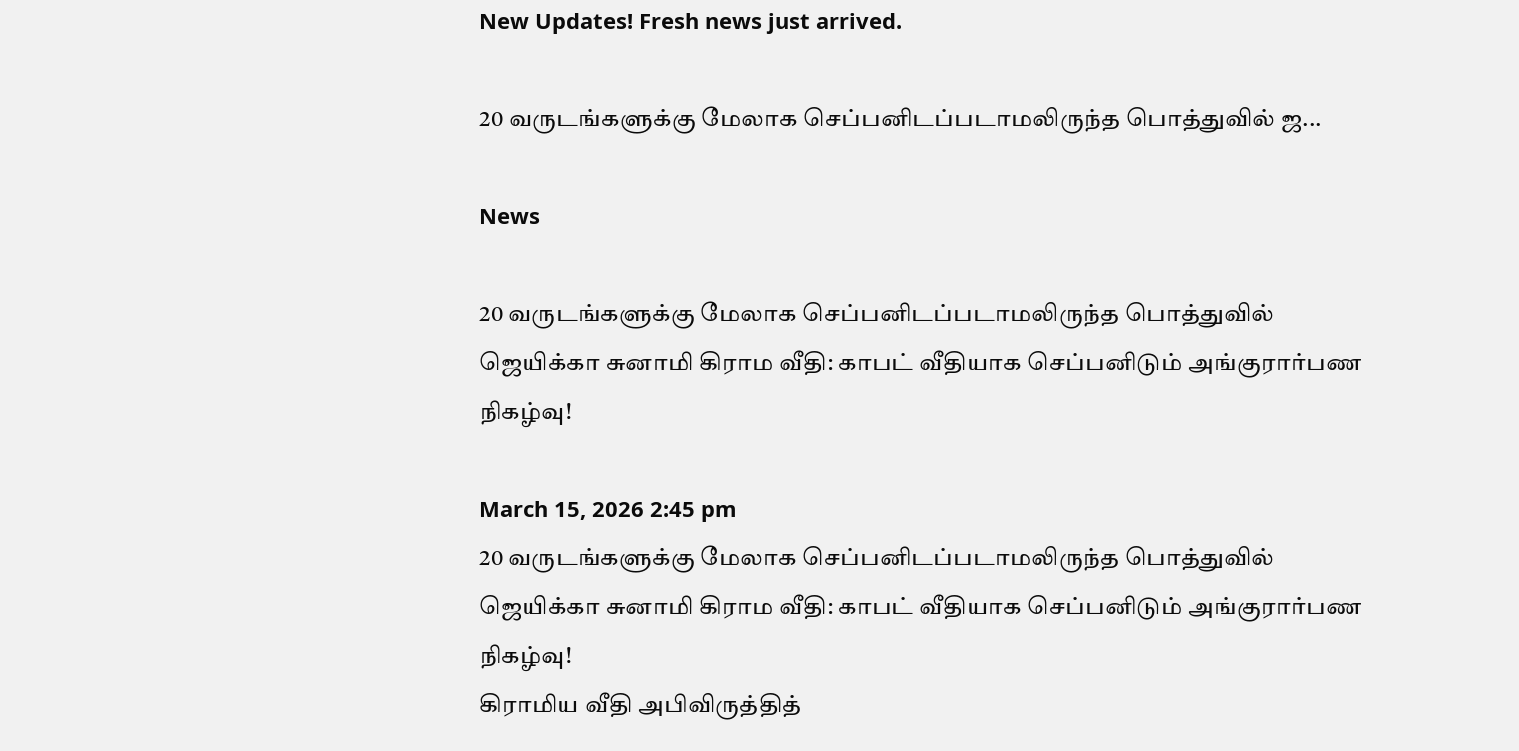New Updates! Fresh news just arrived.

20 வருடங்களுக்கு மேலாக செப்பனிடப்படாமலிருந்த பொத்துவில் ஜ...

News

20 வருடங்களுக்கு மேலாக செப்பனிடப்படாமலிருந்த பொத்துவில் ஜெயிக்கா சுனாமி கிராம வீதி: காபட் வீதியாக செப்பனிடும் அங்குரார்பண நிகழ்வு!

March 15, 2026 2:45 pm
20 வருடங்களுக்கு மேலாக செப்பனிடப்படாமலிருந்த பொத்துவில் ஜெயிக்கா சுனாமி கிராம வீதி: காபட் வீதியாக செப்பனிடும் அங்குரார்பண நிகழ்வு!
கிராமிய வீதி அபிவிருத்தித்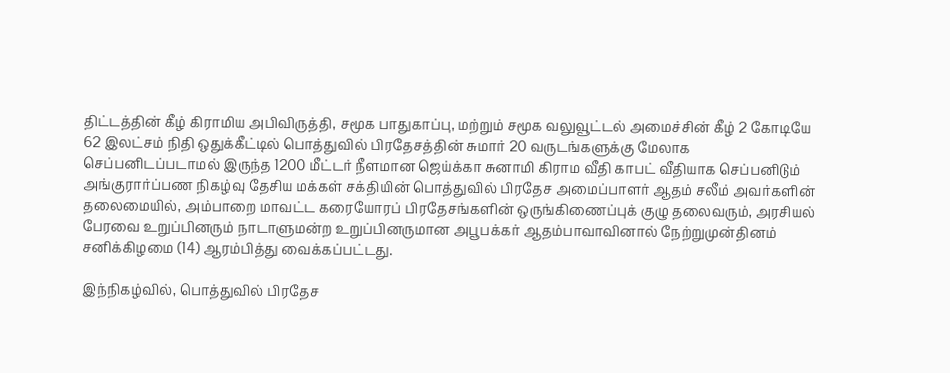திட்டத்தின் கீழ் கிராமிய அபிவிருத்தி, சமூக பாதுகாப்பு, மற்றும் சமூக வலுவூட்டல் அமைச்சின் கீழ் 2 கோடியே 62 இலட்சம் நிதி ஒதுக்கீட்டில் பொத்துவில் பிரதேசத்தின் சுமார் 20 வருடங்களுக்கு மேலாக செப்பனிடப்படாமல் இருந்த 1200 மீட்டர் நீளமான ஜெய்க்கா சுனாமி கிராம வீதி காபட் வீதியாக செப்பனிடும் அங்குரார்ப்பண நிகழ்வு தேசிய மக்கள் சக்தியின் பொத்துவில் பிரதேச அமைப்பாளர் ஆதம் சலீம் அவர்களின் தலைமையில், அம்பாறை மாவட்ட கரையோரப் பிரதேசங்களின் ஒருங்கிணைப்புக் குழு தலைவரும், அரசியல் பேரவை உறுப்பினரும் நாடாளுமன்ற உறுப்பினருமான அபூபக்கர் ஆதம்பாவாவினால் நேற்றுமுன்தினம் சனிக்கிழமை (14) ஆரம்பித்து வைக்கப்பட்டது.

இந்நிகழ்வில், பொத்துவில் பிரதேச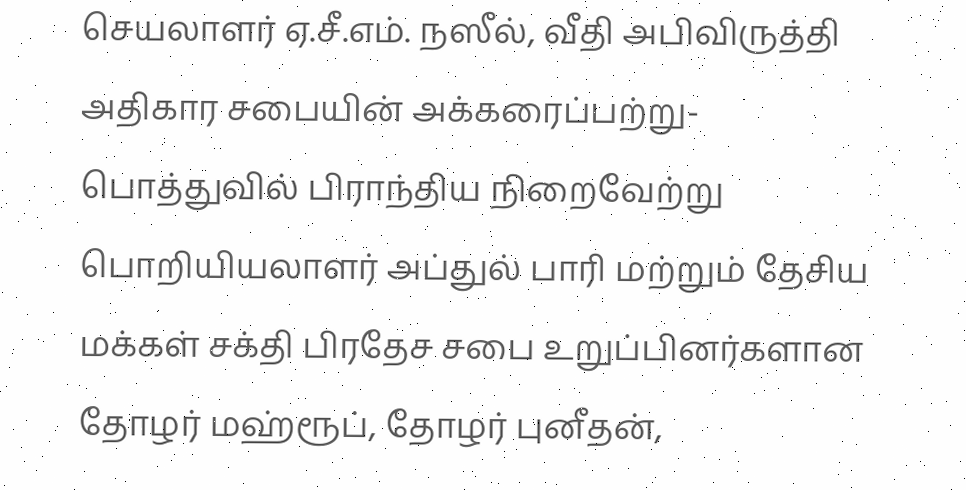செயலாளர் ஏ.சீ.எம். நஸீல், வீதி அபிவிருத்தி அதிகார சபையின் அக்கரைப்பற்று-பொத்துவில் பிராந்திய நிறைவேற்று பொறியியலாளர் அப்துல் பாரி மற்றும் தேசிய மக்கள் சக்தி பிரதேச சபை உறுப்பினர்களான தோழர் மஹ்ரூப், தோழர் புனீதன்,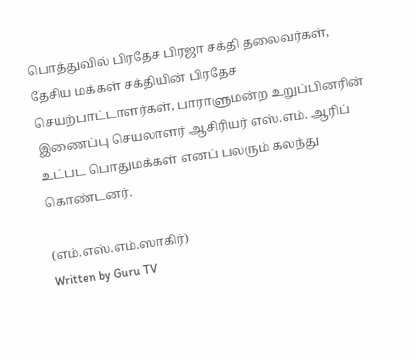பொத்துவில் பிரதேச பிரஜா சக்தி தலைவர்கள், தேசிய மக்கள் சக்தியின் பிரதேச செயற்பாட்டாளர்கள், பாராளுமன்ற உறுப்பினரின் இணைப்பு செயலாளர் ஆசிரியர் எஸ்.எம். ஆரிப் உட்பட பொதுமக்கள் எனப் பலரும் கலந்து கொண்டனர்.

(எம்.எஸ்.எம்.ஸாகிர்)
Written by Guru TV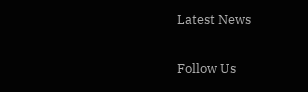Latest News

Follow Us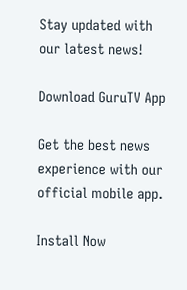Stay updated with our latest news!

Download GuruTV App

Get the best news experience with our official mobile app.

Install Now